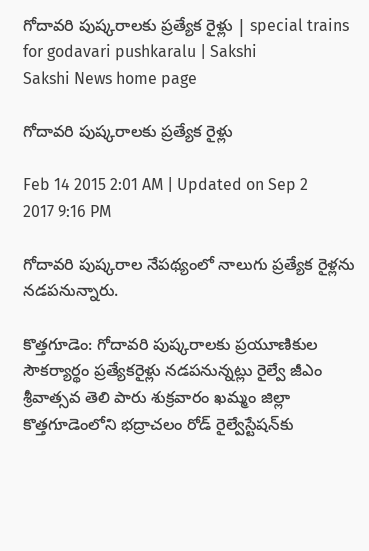గోదావరి పుష్కరాలకు ప్రత్యేక రైళ్లు | special trains for godavari pushkaralu | Sakshi
Sakshi News home page

గోదావరి పుష్కరాలకు ప్రత్యేక రైళ్లు

Feb 14 2015 2:01 AM | Updated on Sep 2 2017 9:16 PM

గోదావరి పుష్కరాల నేపథ్యంలో నాలుగు ప్రత్యేక రైళ్లను నడపనున్నారు.

కొత్తగూడెం: గోదావరి పుష్కరాలకు ప్రయూణికుల సౌకర్యార్థం ప్రత్యేకరైళ్లు నడపనున్నట్లు రైల్వే జీఎం శ్రీవాత్సవ తెలి పారు శుక్రవారం ఖమ్మం జిల్లా కొత్తగూడెంలోని భద్రాచలం రోడ్ రైల్వేస్టేషన్‌కు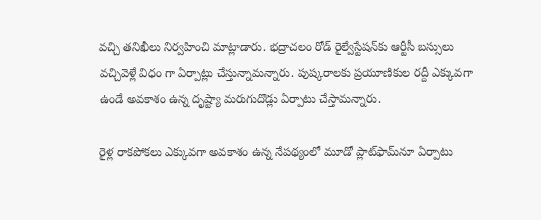వచ్చి తనిఖీలు నిర్వహించి మాట్లాడారు. భద్రాచలం రోడ్ రైల్వేస్టేషన్‌కు ఆర్టీసీ బస్సులు వచ్చివెళ్లే విధం గా ఏర్పాట్లు చేస్తున్నామన్నారు. పుష్కరాలకు ప్రయూణికుల రద్దీ ఎక్కువగా ఉండే అవకాశం ఉన్న దృష్ట్యా మరుగుదొడ్లు ఏర్పాటు చేస్తామన్నారు.

రైళ్ల రాకపోకలు ఎక్కువగా అవకాశం ఉన్న నేపథ్యంలో మూడో ప్లాట్‌ఫామ్‌నూ ఏర్పాటు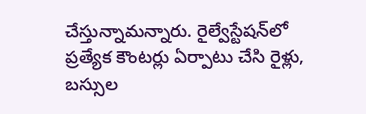చేస్తున్నామన్నారు. రైల్వేస్టేషన్‌లో ప్రత్యేక కౌంటర్లు ఏర్పాటు చేసి రైళ్లు, బస్సుల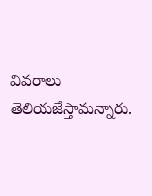వివరాలు తెలియజేస్తామన్నారు.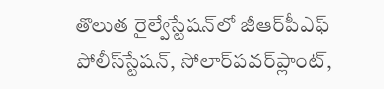తొలుత రైల్వేస్టేషన్‌లో జీఆర్‌పీఎఫ్ పోలీస్‌స్టేషన్, సోలార్‌పవర్‌ప్లాంట్,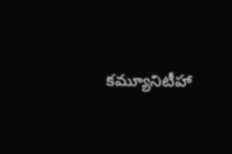కమ్యూనిటీహా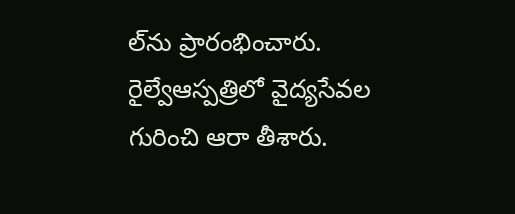ల్‌ను ప్రారంభించారు. రైల్వేఆస్పత్రిలో వైద్యసేవల గురించి ఆరా తీశారు.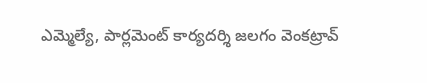ఎమ్మెల్యే, పార్లమెంట్ కార్యదర్శి జలగం వెంకట్రావ్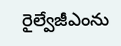రైల్వేజీఎంను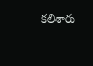కలిశారు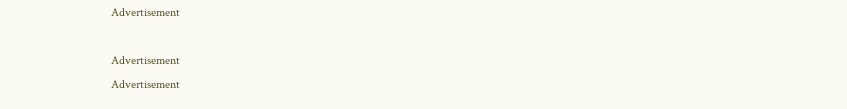Advertisement

Advertisement
Advertisement